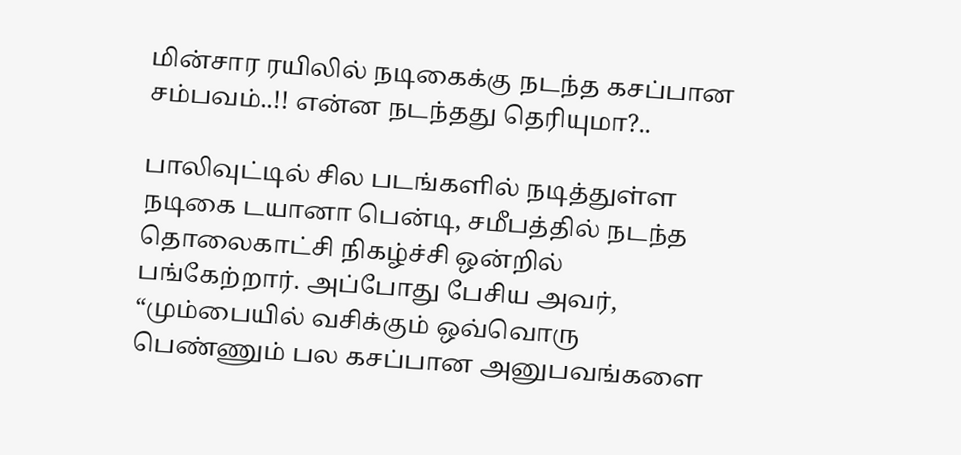மின்சார ரயிலில் நடிகைக்கு நடந்த கசப்பான சம்பவம்..!! என்ன நடந்தது தெரியுமா?..

பாலிவுட்டில் சில படங்களில் நடித்துள்ள நடிகை டயானா பென்டி, சமீபத்தில் நடந்த தொலைகாட்சி நிகழ்ச்சி ஒன்றில் பங்கேற்றார். அப்போது பேசிய அவர், “மும்பையில் வசிக்கும் ஒவ்வொரு பெண்ணும் பல கசப்பான அனுபவங்களை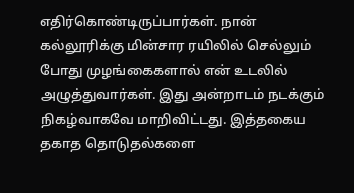எதிர்கொண்டிருப்பார்கள். நான் கல்லூரிக்கு மின்சார ரயிலில் செல்லும் போது முழங்கைகளால் என் உடலில் அழுத்துவார்கள். இது அன்றாடம் நடக்கும் நிகழ்வாகவே மாறிவிட்டது. இத்தகைய தகாத தொடுதல்களை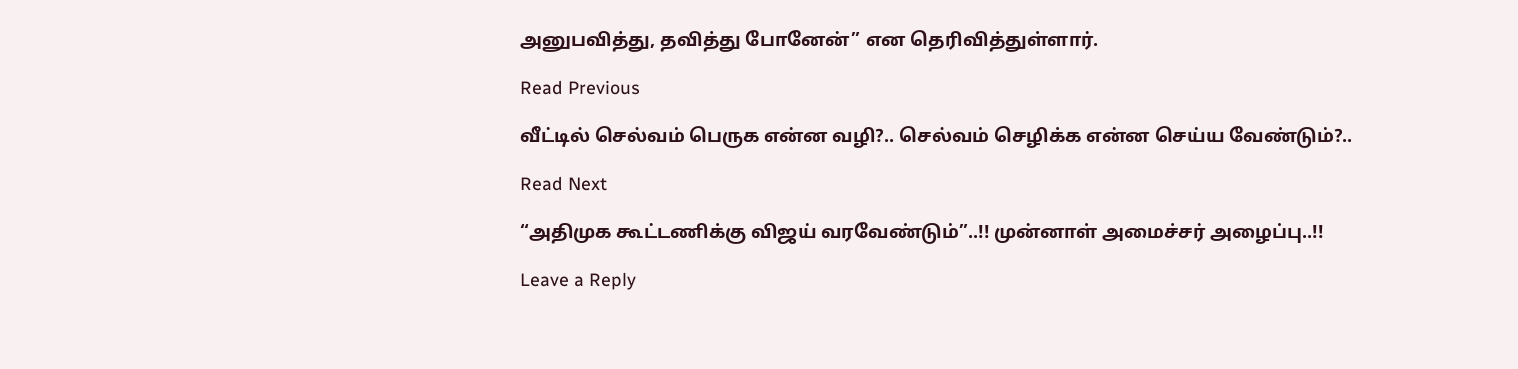அனுபவித்து, தவித்து போனேன்” என தெரிவித்துள்ளார்.

Read Previous

வீட்டில் செல்வம் பெருக என்ன வழி?.. செல்வம் செழிக்க என்ன செய்ய வேண்டும்?..

Read Next

“அதிமுக கூட்டணிக்கு விஜய் வரவேண்டும்”..!! முன்னாள் அமைச்சர் அழைப்பு..!!

Leave a Reply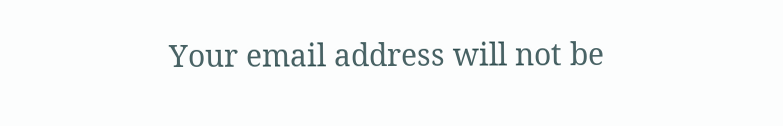Your email address will not be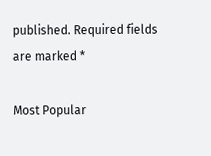published. Required fields are marked *

Most Popular